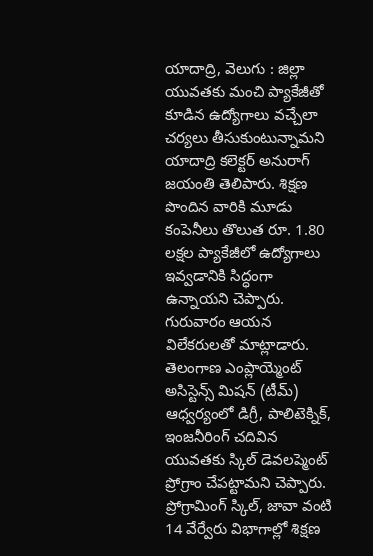యాదాద్రి, వెలుగు : జిల్లా యువతకు మంచి ప్యాకేజీతో కూడిన ఉద్యోగాలు వచ్చేలా చర్యలు తీసుకుంటున్నామని యాదాద్రి కలెక్టర్ అనురాగ్ జయంతి తెలిపారు. శిక్షణ పొందిన వారికి మూడు కంపెనీలు తొలుత రూ. 1.80 లక్షల ప్యాకేజీలో ఉద్యోగాలు ఇవ్వడానికి సిద్ధంగా ఉన్నాయని చెప్పారు.
గురువారం ఆయన విలేకరులతో మాట్లాడారు. తెలంగాణ ఎంప్లాయ్మెంట్ అసిస్టెన్స్ మిషన్ (టీమ్) ఆధ్వర్యంలో డిగ్రీ, పాలిటెక్నిక్, ఇంజనీరింగ్ చదివిన యువతకు స్కిల్ డెవలప్మెంట్ ప్రోగ్రాం చేపట్టామని చెప్పారు. ప్రోగ్రామింగ్ స్కిల్, జావా వంటి 14 వేర్వేరు విభాగాల్లో శిక్షణ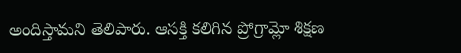అందిస్తామని తెలిపారు. ఆసక్తి కలిగిన ప్రోగ్రామ్లో శిక్షణ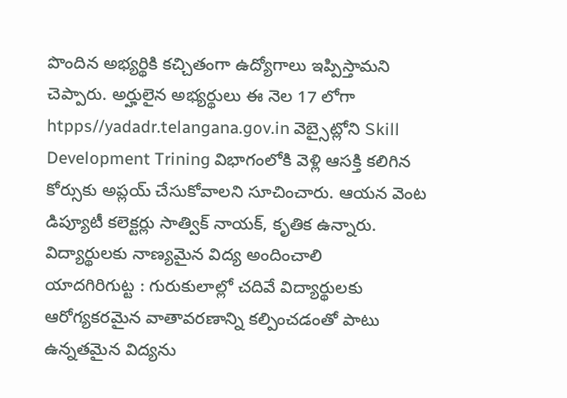పొందిన అభ్యర్థికి కచ్చితంగా ఉద్యోగాలు ఇప్పిస్తామని చెప్పారు. అర్హులైన అభ్యర్థులు ఈ నెల 17 లోగా htpps//yadadr.telangana.gov.in వెబ్సైట్లోని Skill Development Trining విభాగంలోకి వెళ్లి ఆసక్తి కలిగిన కోర్సుకు అప్లయ్ చేసుకోవాలని సూచించారు. ఆయన వెంట డిప్యూటీ కలెక్టర్లు సాత్విక్ నాయక్, కృతిక ఉన్నారు.
విద్యార్థులకు నాణ్యమైన విద్య అందించాలి
యాదగిరిగుట్ట : గురుకులాల్లో చదివే విద్యార్థులకు ఆరోగ్యకరమైన వాతావరణాన్ని కల్పించడంతో పాటు ఉన్నతమైన విద్యను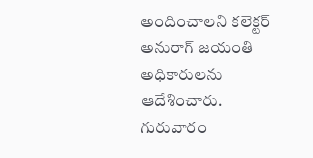అందించాలని కలెక్టర్ అనురాగ్ జయంతి అధికారులను ఆదేశించారు. గురువారం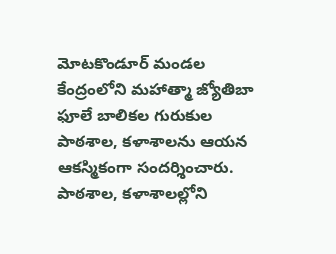మోటకొండూర్ మండల కేంద్రంలోని మహాత్మా జ్యోతిబా ఫూలే బాలికల గురుకుల పాఠశాల, కళాశాలను ఆయన ఆకస్మికంగా సందర్శించారు. పాఠశాల, కళాశాలల్లోని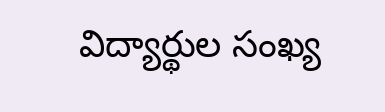విద్యార్థుల సంఖ్య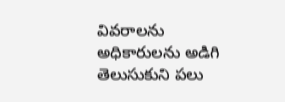వివరాలను అధికారులను అడిగి తెలుసుకుని పలు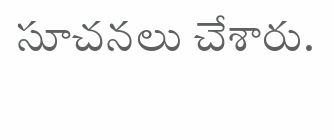సూచనలు చేశారు.